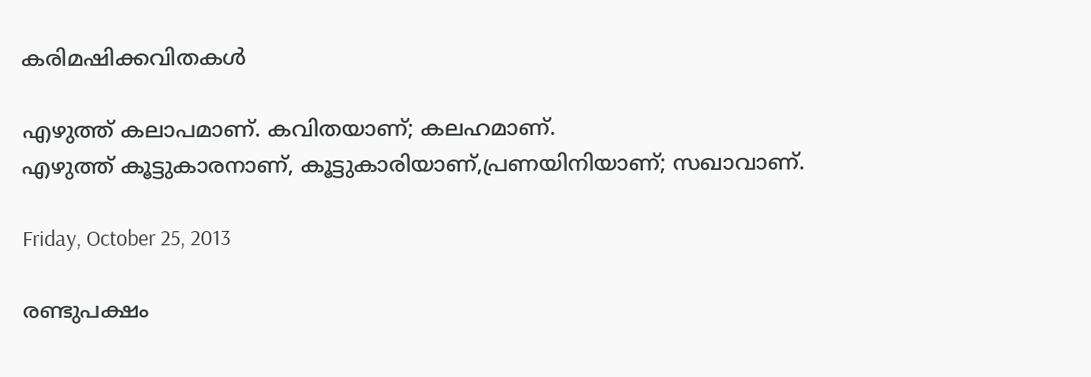കരിമഷിക്കവിതകള്‍

എഴുത്ത് കലാപമാണ്. കവിതയാണ്; കലഹമാണ്.
എഴുത്ത് കൂട്ടുകാരനാണ്, കൂട്ടുകാരിയാണ്,പ്രണയിനിയാണ്; സഖാവാണ്.

Friday, October 25, 2013

രണ്ടുപക്ഷം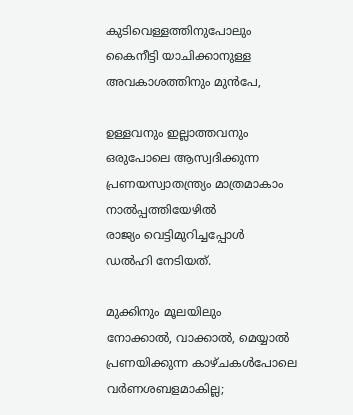കുടിവെള്ളത്തിനുപോലും
കൈനീട്ടി യാചിക്കാനുള്ള
അവകാശത്തിനും മുന്‍പേ,

ഉള്ളവനും ഇല്ലാത്തവനും
ഒരുപോലെ ആസ്വദിക്കുന്ന
പ്രണയസ്വാതന്ത്ര്യം മാത്രമാകാം
നാല്‍പ്പത്തിയേഴില്‍
രാജ്യം വെട്ടിമുറിച്ചപ്പോള്‍
ഡല്‍ഹി നേടിയത്.

മുക്കിനും മൂലയിലും
നോക്കാല്‍, വാക്കാല്‍, മെയ്യാല്‍
പ്രണയിക്കുന്ന കാഴ്ചകള്‍പോലെ
വര്‍ണശബളമാകില്ല;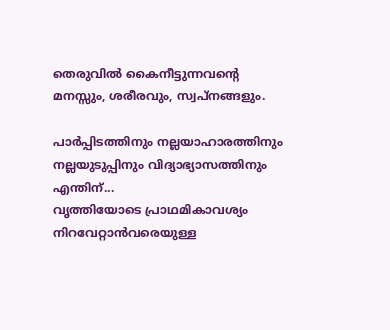തെരുവില്‍ കൈനീട്ടുന്നവന്റെ
മനസ്സും, ശരീരവും, സ്വപ്‌നങ്ങളും.

പാര്‍പ്പിടത്തിനും നല്ലയാഹാരത്തിനും
നല്ലയുടുപ്പിനും വിദ്യാഭ്യാസത്തിനും
എന്തിന്...
വൃത്തിയോടെ പ്രാഥമികാവശ്യം
നിറവേറ്റാന്‍വരെയുള്ള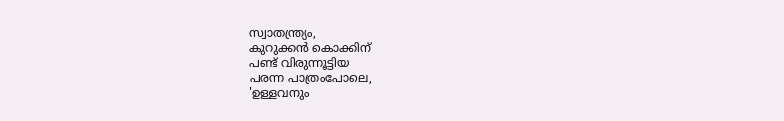സ്വാതന്ത്ര്യം,
കുറുക്കന്‍ കൊക്കിന്
പണ്ട് വിരുന്നൂട്ടിയ
പരന്ന പാത്രംപോലെ,
'ഉള്ളവനും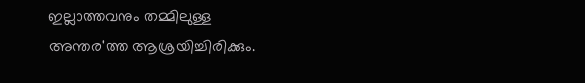ഇല്ലാത്തവനും തമ്മിലുള്ള
അന്തര'ത്ത ആശ്രയിച്ചിരിക്കും.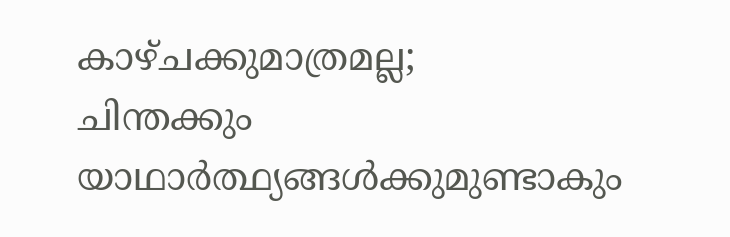കാഴ്ചക്കുമാത്രമല്ല;
ചിന്തക്കും യാഥാര്‍ത്ഥ്യങ്ങള്‍ക്കുമുണ്ടാകും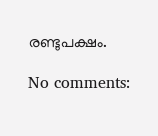രണ്ടുപക്ഷം.

No comments: